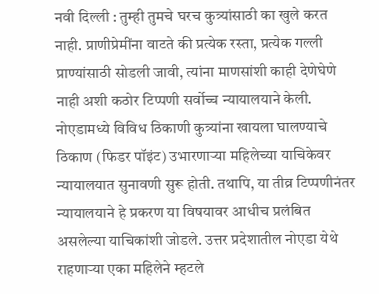नवी दिल्ली : तुम्ही तुमचे घरच कुत्र्यांसाठी का खुले करत नाही. प्राणीप्रेमींना वाटते की प्रत्येक रस्ता, प्रत्येक गल्ली प्राण्यांसाठी सोडली जावी, त्यांना माणसांशी काही देणेघेणे नाही अशी कठोर टिप्पणी सर्वोच्च न्यायालयाने केली. नोएडामध्ये विविध ठिकाणी कुत्र्यांना खायला घालण्याचे ठिकाण (फिडर पॉइंट) उभारणाऱ्या महिलेच्या याचिकेवर न्यायालयात सुनावणी सुरू होती. तथापि, या तीव्र टिप्पणीनंतर न्यायालयाने हे प्रकरण या विषयावर आधीच प्रलंबित असलेल्या याचिकांशी जोडले. उत्तर प्रदेशातील नोएडा येथे राहणाऱ्या एका महिलेने म्हटले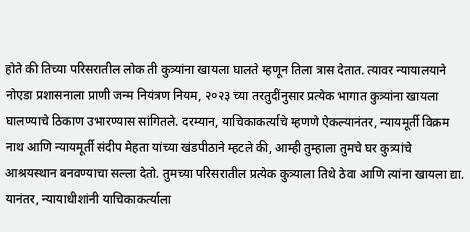होते की तिच्या परिसरातील लोक ती कुत्र्यांना खायला घालते म्हणून तिला त्रास देतात. त्यावर न्यायालयाने नोएडा प्रशासनाला प्राणी जन्म नियंत्रण नियम, २०२३ च्या तरतुदींनुसार प्रत्येक भागात कुत्र्यांना खायला घालण्याचे ठिकाण उभारण्यास सांगितले. दरम्यान, याचिकाकर्त्याचे म्हणणे ऐकल्यानंतर, न्यायमूर्ती विक्रम नाथ आणि न्यायमूर्ती संदीप मेहता यांच्या खंडपीठाने म्हटले की, आम्ही तुम्हाला तुमचे घर कुत्र्यांचे आश्रयस्थान बनवण्याचा सल्ला देतो. तुमच्या परिसरातील प्रत्येक कुत्र्याला तिथे ठेवा आणि त्यांना खायला द्या. यानंतर, न्यायाधीशांनी याचिकाकर्त्याला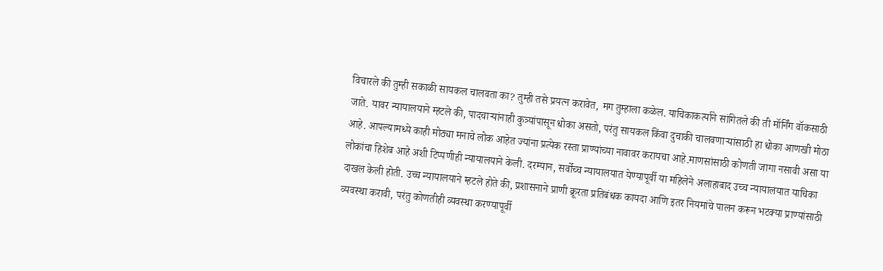विचारले की तुम्ही सकाळी सायकल चालवता का? तुम्ही तसे प्रयत्न करावेत, मग तुम्हाला कळेल. याचिकाकर्त्याने सांगितले की ती मॉर्निंग वॉकसाठी जाते. यावर न्यायालयाने म्हटले की, पादचाऱ्यांनाही कुत्र्यांपासून धोका असतो, परंतु सायकल किंवा दुचाकी चालवणाऱ्यांसाठी हा धोका आणखी मोठा आहे. आपल्यामध्ये काही मोठ्या मनाचे लोक आहेत ज्यांना प्रत्येक रस्ता प्राण्यांच्या नावावर करायचा आहे.माणसांसाठी कोणती जागा नसावी असा या लोकांचा हिशेब आहे अशी टिप्पणीही न्यायालयाने केली. दरम्यान, सर्वोच्च न्यायालयात येण्यापूर्वी या महिलेने अलाहाबाद उच्च न्यायालयात याचिका दाखल केली होती. उच्च न्यायालयाने म्हटले होते की, प्रशासनाने प्राणी क्रूरता प्रतिबंधक कायदा आणि इतर नियमांचे पालन करून भटक्या प्राण्यांसाठी व्यवस्था करावी, परंतु कोणतीही व्यवस्था करण्यापूर्वी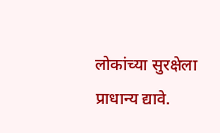लोकांच्या सुरक्षेला प्राधान्य द्यावे.